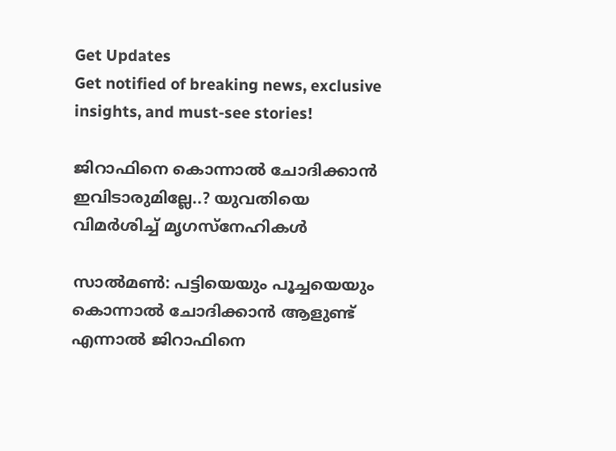Get Updates
Get notified of breaking news, exclusive insights, and must-see stories!

ജിറാഫിനെ കൊന്നാല്‍ ചോദിക്കാന്‍ ഇവിടാരുമില്ലേ..? യുവതിയെ വിമര്‍ശിച്ച് മൃഗസ്‌നേഹികള്‍

സാല്‍മണ്‍: പട്ടിയെയും പൂച്ചയെയും കൊന്നാല്‍ ചോദിക്കാന്‍ ആളുണ്ട് എന്നാല്‍ ജിറാഫിനെ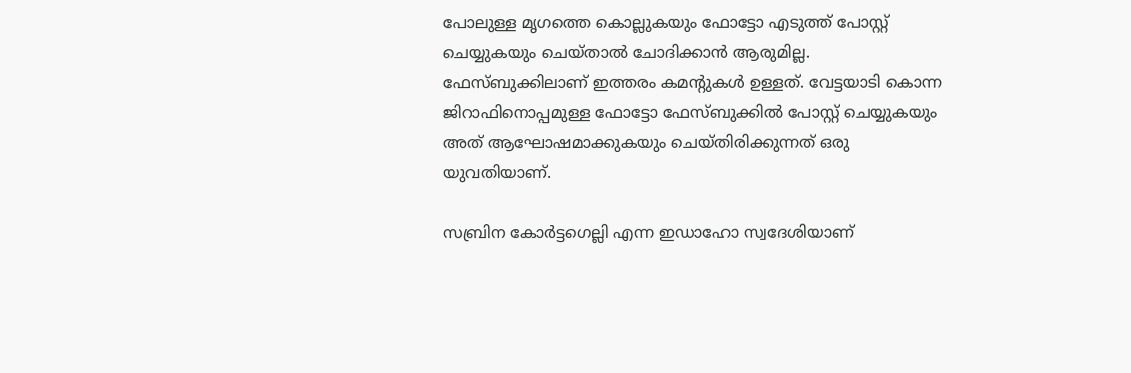പോലുള്ള മൃഗത്തെ കൊല്ലുകയും ഫോട്ടോ എടുത്ത് പോസ്റ്റ് ചെയ്യുകയും ചെയ്താല്‍ ചോദിക്കാന്‍ ആരുമില്ല. ഫേസ്ബുക്കിലാണ് ഇത്തരം കമന്റുകള്‍ ഉള്ളത്. വേട്ടയാടി കൊന്ന ജിറാഫിനൊപ്പമുള്ള ഫോട്ടോ ഫേസ്ബുക്കില്‍ പോസ്റ്റ് ചെയ്യുകയും അത് ആഘോഷമാക്കുകയും ചെയ്തിരിക്കുന്നത് ഒരു യുവതിയാണ്.

സബ്രിന കോര്‍ട്ടഗെല്ലി എന്ന ഇഡാഹോ സ്വദേശിയാണ്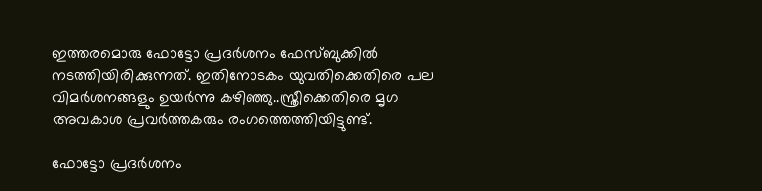ഇത്തരമൊരു ഫോട്ടോ പ്രദര്‍ശനം ഫേസ്ബുക്കില്‍ നടത്തിയിരിക്കുന്നത്. ഇതിനോടകം യുവതിക്കെതിരെ പല വിമര്‍ശനങ്ങളും ഉയര്‍ന്നു കഴിഞ്ഞു..സ്ത്രീക്കെതിരെ മൃഗ അവകാശ പ്രവര്‍ത്തകരും രംഗത്തെത്തിയിട്ടുണ്ട്.

ഫോട്ടോ പ്രദര്‍ശനം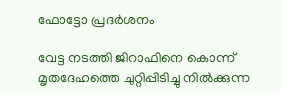ഫോട്ടോ പ്രദര്‍ശനം

വേട്ട നടത്തി ജിറാഫിനെ കൊന്ന് മൃതദേഹത്തെ ചുറ്റിപ്പിടിച്ചു നില്‍ക്കുന്ന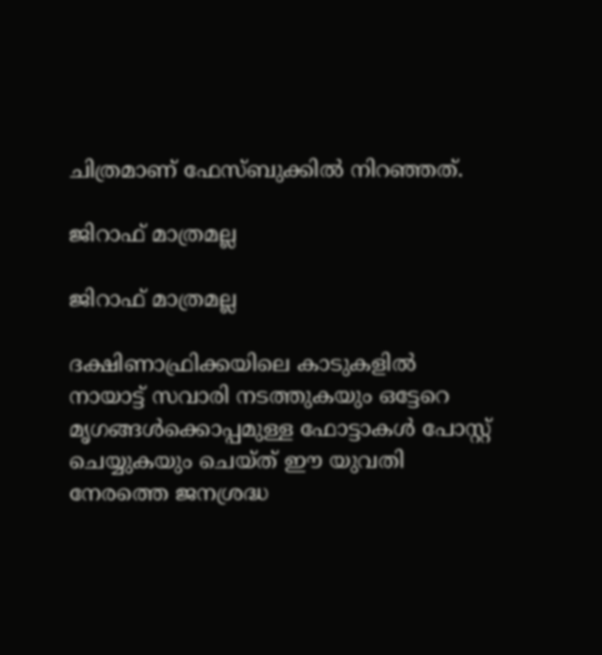ചിത്രമാണ് ഫേസ്ബുക്കില്‍ നിറഞ്ഞത്.

ജിറാഫ് മാത്രമല്ല

ജിറാഫ് മാത്രമല്ല

ദക്ഷിണാഫ്രിക്കയിലെ കാടുകളില്‍ നായാട്ട് സവാരി നടത്തുകയും ഒട്ടേറെ മൃഗങ്ങള്‍ക്കൊപ്പമുള്ള ഫോട്ടാകള്‍ പോസ്റ്റ് ചെയ്യുകയും ചെയ്ത് ഈ യുവതി നേരത്തെ ജനശ്രദ്ധ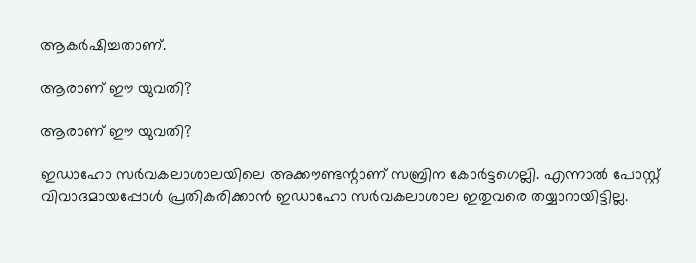ആകര്‍ഷിച്ചതാണ്.

ആരാണ് ഈ യുവതി?

ആരാണ് ഈ യുവതി?

ഇഡാഹോ സര്‍വകലാശാലയിലെ അക്കൗണ്ടന്റാണ് സബ്രിന കോര്‍ട്ടഗെല്ലി. എന്നാല്‍ പോസ്റ്റ് വിവാദമായപ്പോള്‍ പ്രതികരിക്കാന്‍ ഇഡാഹോ സര്‍വകലാശാല ഇതുവരെ തയ്യാറായിട്ടില്ല.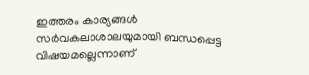ഇത്തരം കാര്യങ്ങള്‍ സര്‍വകലാശാലയുമായി ബന്ധപ്പെട്ട വിഷയമല്ലെന്നാണ്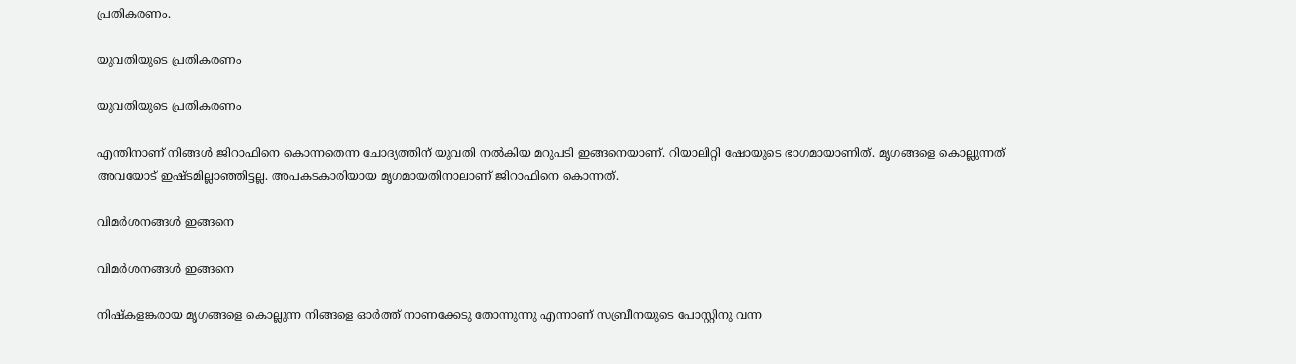പ്രതികരണം.

യുവതിയുടെ പ്രതികരണം

യുവതിയുടെ പ്രതികരണം

എന്തിനാണ് നിങ്ങള്‍ ജിറാഫിനെ കൊന്നതെന്ന ചോദ്യത്തിന് യുവതി നല്‍കിയ മറുപടി ഇങ്ങനെയാണ്. റിയാലിറ്റി ഷോയുടെ ഭാഗമായാണിത്. മൃഗങ്ങളെ കൊല്ലുന്നത് അവയോട് ഇഷ്ടമില്ലാഞ്ഞിട്ടല്ല. അപകടകാരിയായ മൃഗമായതിനാലാണ് ജിറാഫിനെ കൊന്നത്.

വിമര്‍ശനങ്ങള്‍ ഇങ്ങനെ

വിമര്‍ശനങ്ങള്‍ ഇങ്ങനെ

നിഷ്‌കളങ്കരായ മൃഗങ്ങളെ കൊല്ലുന്ന നിങ്ങളെ ഓര്‍ത്ത് നാണക്കേടു തോന്നുന്നു എന്നാണ് സബ്രീനയുടെ പോസ്റ്റിനു വന്ന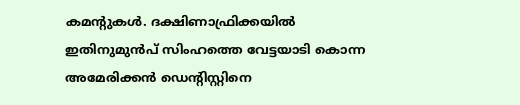കമന്റുകള്‍. ദക്ഷിണാഫ്രിക്കയില്‍ ഇതിനുമുന്‍പ് സിംഹത്തെ വേട്ടയാടി കൊന്ന അമേരിക്കന്‍ ഡെന്റിസ്റ്റിനെ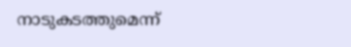നാടുകടത്തുമെന്ന്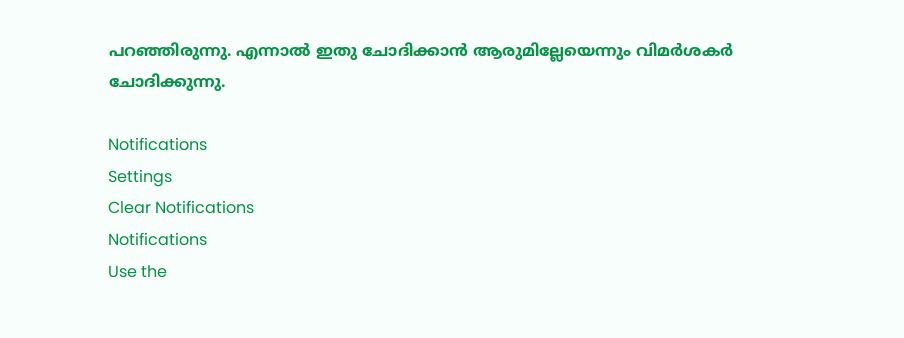പറഞ്ഞിരുന്നു. എന്നാല്‍ ഇതു ചോദിക്കാന്‍ ആരുമില്ലേയെന്നും വിമര്‍ശകര്‍ ചോദിക്കുന്നു.

Notifications
Settings
Clear Notifications
Notifications
Use the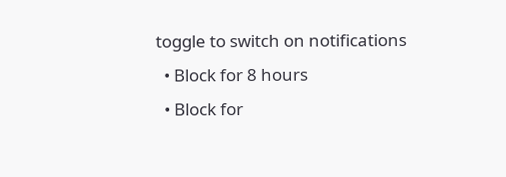toggle to switch on notifications
  • Block for 8 hours
  • Block for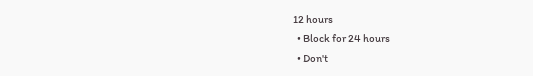12 hours
  • Block for 24 hours
  • Don't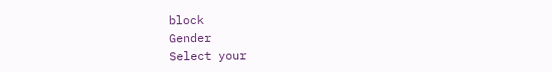block
Gender
Select your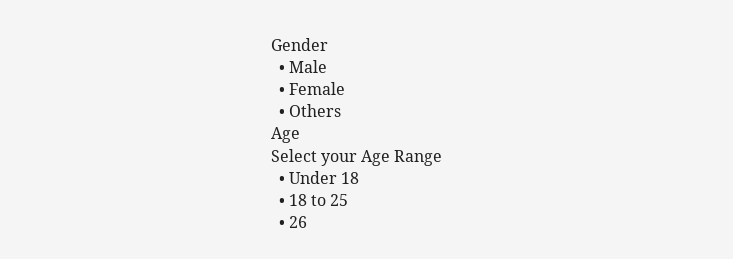Gender
  • Male
  • Female
  • Others
Age
Select your Age Range
  • Under 18
  • 18 to 25
  • 26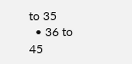to 35
  • 36 to 45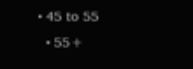• 45 to 55
  • 55+